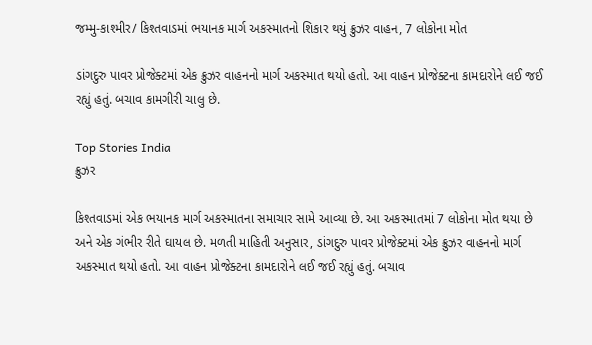જમ્મુ-કાશ્મીર/ કિશ્તવાડમાં ભયાનક માર્ગ અકસ્માતનો શિકાર થયું ક્રુઝર વાહન, 7 લોકોના મોત

ડાંગદુરુ પાવર પ્રોજેક્ટમાં એક ક્રુઝર વાહનનો માર્ગ અકસ્માત થયો હતો. આ વાહન પ્રોજેક્ટના કામદારોને લઈ જઈ રહ્યું હતું. બચાવ કામગીરી ચાલુ છે.

Top Stories India
ક્રુઝર

કિશ્તવાડમાં એક ભયાનક માર્ગ અકસ્માતના સમાચાર સામે આવ્યા છે. આ અકસ્માતમાં 7 લોકોના મોત થયા છે અને એક ગંભીર રીતે ઘાયલ છે. મળતી માહિતી અનુસાર, ડાંગદુરુ પાવર પ્રોજેક્ટમાં એક ક્રુઝર વાહનનો માર્ગ અકસ્માત થયો હતો. આ વાહન પ્રોજેક્ટના કામદારોને લઈ જઈ રહ્યું હતું. બચાવ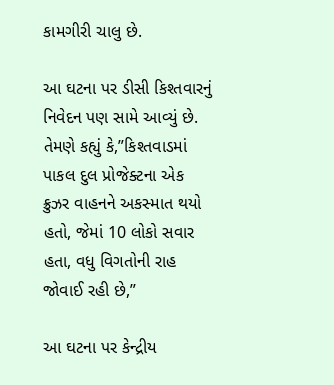કામગીરી ચાલુ છે.

આ ઘટના પર ડીસી કિશ્તવારનું નિવેદન પણ સામે આવ્યું છે. તેમણે કહ્યું કે,”કિશ્તવાડમાં પાકલ દુલ પ્રોજેક્ટના એક ક્રુઝર વાહનને અકસ્માત થયો હતો, જેમાં 10 લોકો સવાર હતા, વધુ વિગતોની રાહ જોવાઈ રહી છે,”

આ ઘટના પર કેન્દ્રીય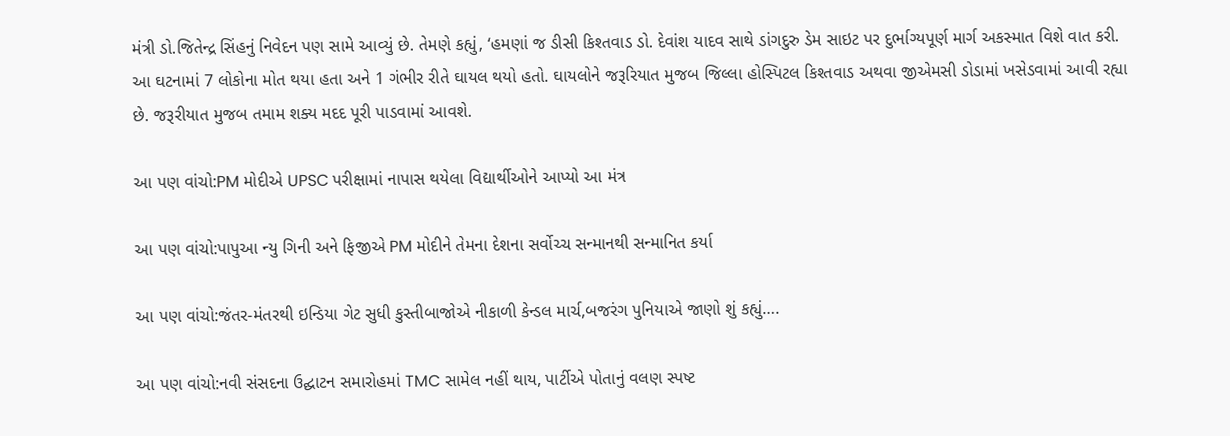મંત્રી ડો.જિતેન્દ્ર સિંહનું નિવેદન પણ સામે આવ્યું છે. તેમણે કહ્યું, ‘હમણાં જ ડીસી કિશ્તવાડ ડો. દેવાંશ યાદવ સાથે ડાંગદુરુ ડેમ સાઇટ પર દુર્ભાગ્યપૂર્ણ માર્ગ અકસ્માત વિશે વાત કરી. આ ઘટનામાં 7 લોકોના મોત થયા હતા અને 1 ગંભીર રીતે ઘાયલ થયો હતો. ઘાયલોને જરૂરિયાત મુજબ જિલ્લા હોસ્પિટલ કિશ્તવાડ અથવા જીએમસી ડોડામાં ખસેડવામાં આવી રહ્યા છે. જરૂરીયાત મુજબ તમામ શક્ય મદદ પૂરી પાડવામાં આવશે.

આ પણ વાંચો:PM મોદીએ UPSC પરીક્ષામાં નાપાસ થયેલા વિદ્યાર્થીઓને આપ્યો આ મંત્ર

આ પણ વાંચો:પાપુઆ ન્યુ ગિની અને ફિજીએ PM મોદીને તેમના દેશના સર્વોચ્ચ સન્માનથી સન્માનિત કર્યા

આ પણ વાંચો:જંતર-મંતરથી ઇન્ડિયા ગેટ સુધી કુસ્તીબાજોએ નીકાળી કેન્ડલ માર્ચ,બજરંગ પુનિયાએ જાણો શું કહ્યું….

આ પણ વાંચો:નવી સંસદના ઉદ્ઘાટન સમારોહમાં TMC સામેલ નહીં થાય, પાર્ટીએ પોતાનું વલણ સ્પષ્ટ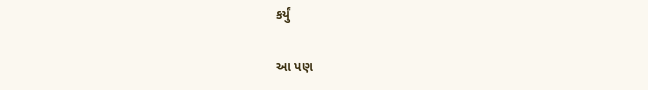કર્યું

આ પણ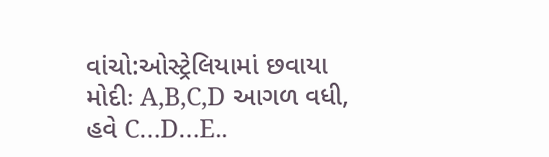વાંચો:ઓસ્ટ્રેલિયામાં છવાયા મોદીઃ A,B,C,D આગળ વધી, હવે C…D…E..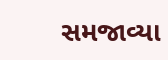સમજાવ્યા